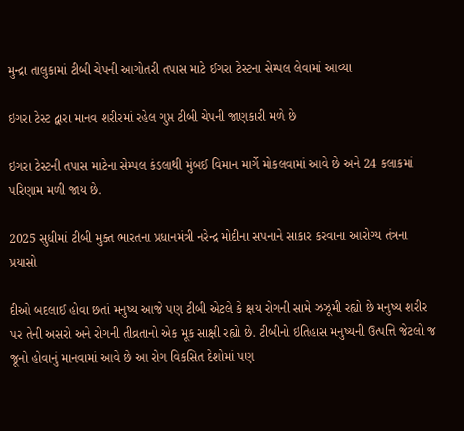મુન્દ્રા તાલુકામાં ટીબી ચેપની આગોતરી તપાસ માટે ઈગરા ટેસ્ટના સેમ્પલ લેવામાં આવ્યા

ઇગરા ટેસ્ટ દ્વારા માનવ શરીરમાં રહેલ ગુપ્ત ટીબી ચેપની જાણકારી મળે છે

ઇગરા ટેસ્ટની તપાસ માટેના સેમ્પલ કંડલાથી મુંબઈ વિમાન માર્ગે મોકલવામાં આવે છે અને 24 કલાકમાં પરિણામ મળી જાય છે.

2025 સુધીમાં ટીબી મુક્ત ભારતના પ્રધાનમંત્રી નરેન્દ્ર મોદીના સપનાને સાકાર કરવાના આરોગ્ય તંત્રના પ્રયાસો

દીઓ બદલાઈ હોવા છતાં મનુષ્ય આજે પણ ટીબી એટલે કે ક્ષય રોગની સામે ઝઝૂમી રહ્યો છે મનુષ્ય શરીર પર તેની અસરો અને રોગની તીવ્રતાનો એક મૂક સાક્ષી રહ્યો છે. ટીબીનો ઇતિહાસ મનુષ્યની ઉત્પત્તિ જેટલો જ જૂનો હોવાનું માનવામાં આવે છે આ રોગ વિકસિત દેશોમાં પણ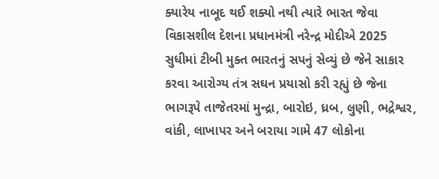ક્યારેય નાબૂદ થઈ શક્યો નથી ત્યારે ભારત જેવા વિકાસશીલ દેશના પ્રધાનમંત્રી નરેન્દ્ર મોદીએ 2025 સુધીમાં ટીબી મુક્ત ભારતનું સપનું સેવ્યું છે જેને સાકાર કરવા આરોગ્ય તંત્ર સઘન પ્રયાસો કરી રહ્યું છે જેના ભાગરૂપે તાજેતરમાં મુન્દ્રા, બારોઇ, ધ્રબ, લુણી, ભદ્રેશ્વર, વાંકી, લાખાપર અને બરાયા ગામે 47 લોકોના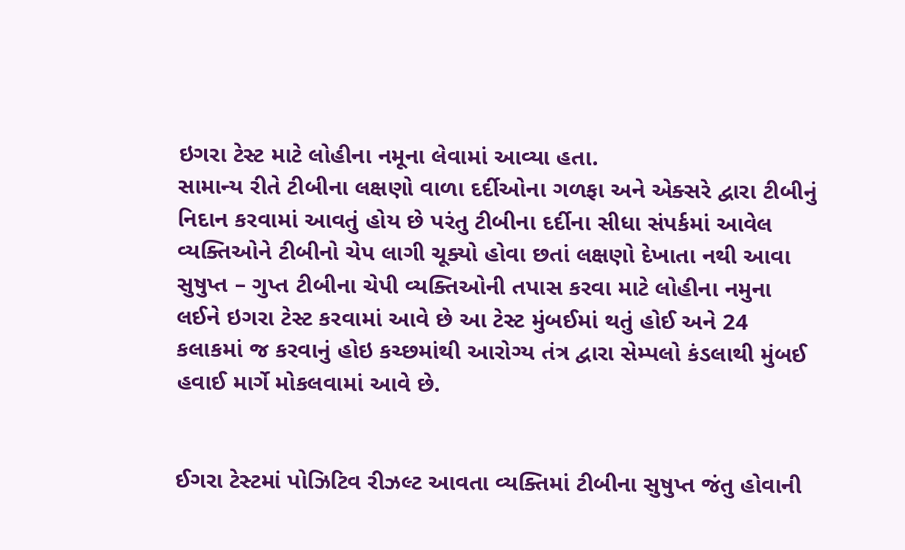ઇગરા ટેસ્ટ માટે લોહીના નમૂના લેવામાં આવ્યા હતા.
સામાન્ય રીતે ટીબીના લક્ષણો વાળા દર્દીઓના ગળફા અને એક્સરે દ્વારા ટીબીનું નિદાન કરવામાં આવતું હોય છે પરંતુ ટીબીના દર્દીના સીધા સંપર્કમાં આવેલ વ્યક્તિઓને ટીબીનો ચેપ લાગી ચૂક્યો હોવા છતાં લક્ષણો દેખાતા નથી આવા સુષુપ્ત – ગુપ્ત ટીબીના ચેપી વ્યક્તિઓની તપાસ કરવા માટે લોહીના નમુના લઈને ઇગરા ટેસ્ટ કરવામાં આવે છે આ ટેસ્ટ મુંબઈમાં થતું હોઈ અને 24 કલાકમાં જ કરવાનું હોઇ કચ્છમાંથી આરોગ્ય તંત્ર દ્વારા સેમ્પલો કંડલાથી મુંબઈ હવાઈ માર્ગે મોકલવામાં આવે છે.


ઈગરા ટેસ્ટમાં પોઝિટિવ રીઝલ્ટ આવતા વ્યક્તિમાં ટીબીના સુષુપ્ત જંતુ હોવાની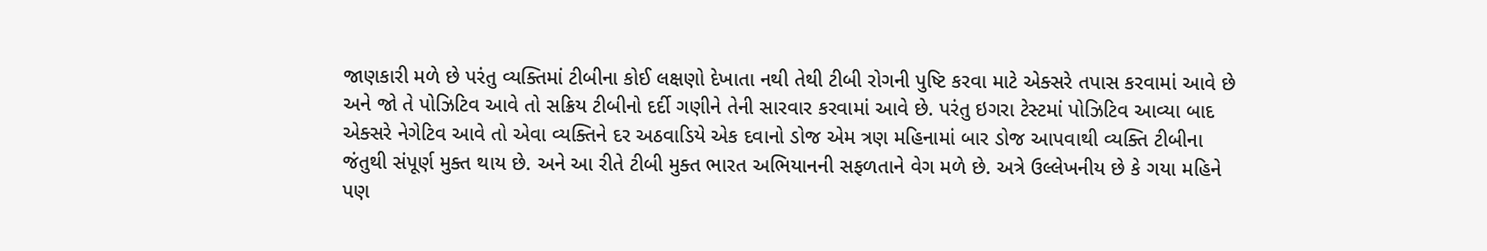જાણકારી મળે છે પરંતુ વ્યક્તિમાં ટીબીના કોઈ લક્ષણો દેખાતા નથી તેથી ટીબી રોગની પુષ્ટિ કરવા માટે એક્સરે તપાસ કરવામાં આવે છે અને જો તે પોઝિટિવ આવે તો સક્રિય ટીબીનો દર્દી ગણીને તેની સારવાર કરવામાં આવે છે. પરંતુ ઇગરા ટેસ્ટમાં પોઝિટિવ આવ્યા બાદ એક્સરે નેગેટિવ આવે તો એવા વ્યક્તિને દર અઠવાડિયે એક દવાનો ડોજ એમ ત્રણ મહિનામાં બાર ડોજ આપવાથી વ્યક્તિ ટીબીના જંતુથી સંપૂર્ણ મુક્ત થાય છે. અને આ રીતે ટીબી મુક્ત ભારત અભિયાનની સફળતાને વેગ મળે છે. અત્રે ઉલ્લેખનીય છે કે ગયા મહિને પણ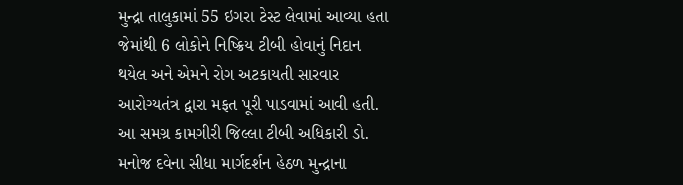મુન્દ્રા તાલુકામાં 55 ઇગરા ટેસ્ટ લેવામાં આવ્યા હતા જેમાંથી 6 લોકોને નિષ્ક્રિય ટીબી હોવાનું નિદાન થયેલ અને એમને રોગ અટકાયતી સારવાર આરોગ્યતંત્ર દ્વારા મફત પૂરી પાડવામાં આવી હતી. આ સમગ્ર કામગીરી જિલ્લા ટીબી અધિકારી ડો. મનોજ દવેના સીધા માર્ગદર્શન હેઠળ મુન્દ્રાના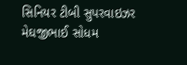સિનિયર ટીબી સુપરવાઇઝર મેઘજીભાઈ સોધમ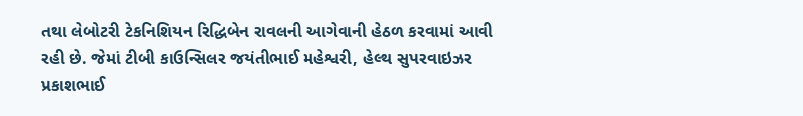તથા લેબોટરી ટેકનિશિયન રિદ્ધિબેન રાવલની આગેવાની હેઠળ કરવામાં આવી રહી છે. જેમાં ટીબી કાઉન્સિલર જયંતીભાઈ મહેશ્વરી, હેલ્થ સુપરવાઇઝર પ્રકાશભાઈ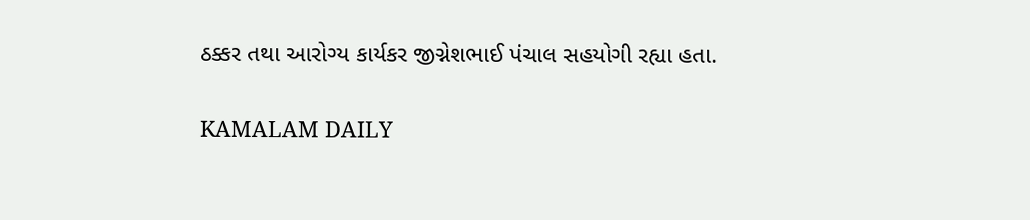ઠક્કર તથા આરોગ્ય કાર્યકર જીગ્નેશભાઈ પંચાલ સહયોગી રહ્યા હતા.

KAMALAM DAILY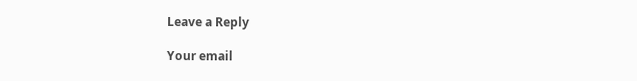Leave a Reply

Your email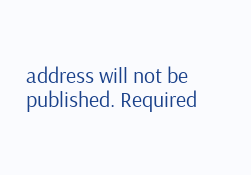address will not be published. Required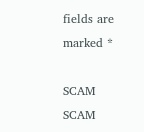fields are marked *

SCAM SCAM